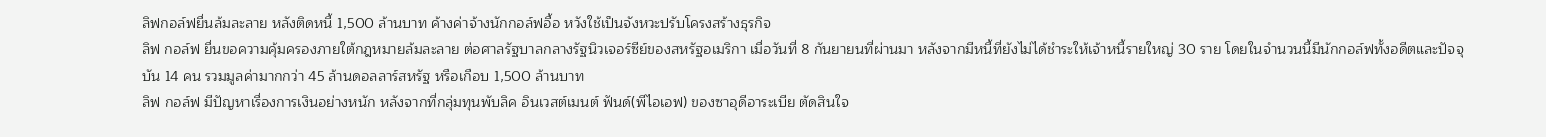ลิฟกอล์ฟยื่นล้มละลาย หลังติดหนี้ 1,500 ล้านบาท ค้างค่าจ้างนักกอล์ฟอื้อ หวังใช้เป็นจังหวะปรับโครงสร้างธุรกิจ
ลิฟ กอล์ฟ ยื่นขอความคุ้มครองภายใต้กฎหมายล้มละลาย ต่อศาลรัฐบาลกลางรัฐนิวเจอร์ซีย์ของสหรัฐอเมริกา เมื่อวันที่ 8 กันยายนที่ผ่านมา หลังจากมีหนี้ที่ยังไม่ได้ชำระให้เจ้าหนี้รายใหญ่ 30 ราย โดยในจำนวนนี้มีนักกอล์ฟทั้งอดีตและปัจจุบัน 14 คน รวมมูลค่ามากกว่า 45 ล้านดอลลาร์สหรัฐ หรือเกือบ 1,500 ล้านบาท
ลิฟ กอล์ฟ มีปัญหาเรื่องการเงินอย่างหนัก หลังจากที่กลุ่มทุนพับลิค อินเวสต์เมนต์ ฟันด์(พีไอเอฟ) ของซาอุดีอาระเบีย ตัดสินใจ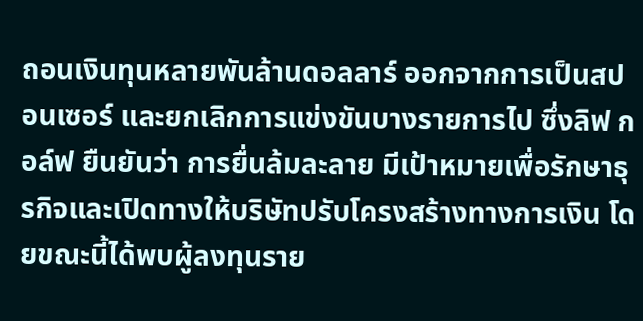ถอนเงินทุนหลายพันล้านดอลลาร์ ออกจากการเป็นสปอนเซอร์ และยกเลิกการแข่งขันบางรายการไป ซึ่งลิฟ กอล์ฟ ยืนยันว่า การยื่นล้มละลาย มีเป้าหมายเพื่อรักษาธุรกิจและเปิดทางให้บริษัทปรับโครงสร้างทางการเงิน โดยขณะนี้ได้พบผู้ลงทุนราย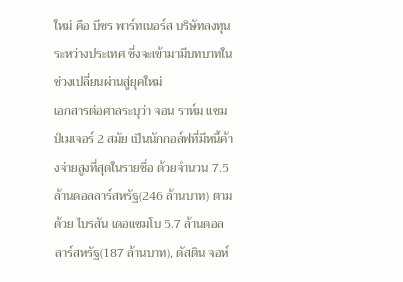ใหม่ คือ บีซร พาร์ทเนอร์ส บริษัทลงทุนระหว่างประเทศ ซึ่งจะเข้ามามีบทบาทในช่วงเปลี่ยนผ่านสู่ยุคใหม่
เอกสารต่อศาลระบุว่า จอน ราห์ม แชมป์เมเจอร์ 2 สมัย เป็นนักกอล์ฟที่มีหนี้ค้างจ่ายสูงที่สุดในรายชื่อ ด้วยจำนวน 7.5 ล้านดอลลาร์สหรัฐ(246 ล้านบาท) ตามด้วย ไบรสัน เดอแชมโบ 5.7 ล้านดอลลาร์สหรัฐ(187 ล้านบาท), ดัสติน จอห์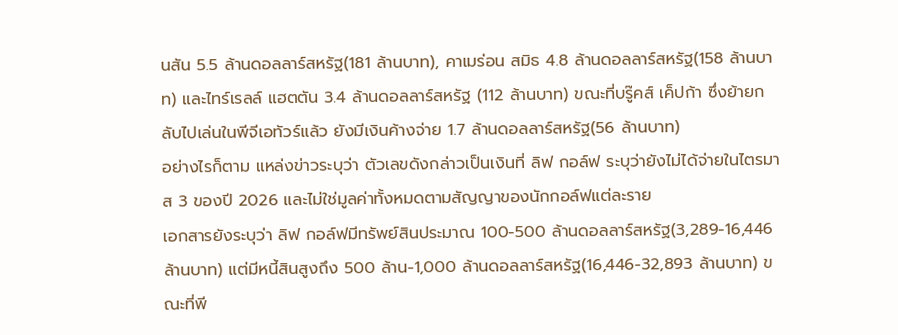นสัน 5.5 ล้านดอลลาร์สหรัฐ(181 ล้านบาท), คาเมร่อน สมิธ 4.8 ล้านดอลลาร์สหรัฐ(158 ล้านบาท) และไทร์เรลล์ แฮตตัน 3.4 ล้านดอลลาร์สหรัฐ (112 ล้านบาท) ขณะที่บรู๊คส์ เค็ปก้า ซึ่งย้ายกลับไปเล่นในพีจีเอทัวร์แล้ว ยังมีเงินค้างจ่าย 1.7 ล้านดอลลาร์สหรัฐ(56 ล้านบาท)
อย่างไรก็ตาม แหล่งข่าวระบุว่า ตัวเลขดังกล่าวเป็นเงินที่ ลิฟ กอล์ฟ ระบุว่ายังไม่ได้จ่ายในไตรมาส 3 ของปี 2026 และไม่ใช่มูลค่าทั้งหมดตามสัญญาของนักกอล์ฟแต่ละราย
เอกสารยังระบุว่า ลิฟ กอล์ฟมีทรัพย์สินประมาณ 100-500 ล้านดอลลาร์สหรัฐ(3,289-16,446 ล้านบาท) แต่มีหนี้สินสูงถึง 500 ล้าน-1,000 ล้านดอลลาร์สหรัฐ(16,446-32,893 ล้านบาท) ขณะที่พี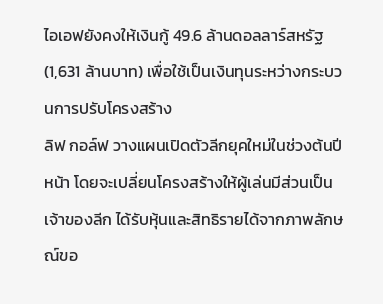ไอเอฟยังคงให้เงินกู้ 49.6 ล้านดอลลาร์สหรัฐ(1,631 ล้านบาท) เพื่อใช้เป็นเงินทุนระหว่างกระบวนการปรับโครงสร้าง
ลิฟ กอล์ฟ วางแผนเปิดตัวลีกยุคใหม่ในช่วงต้นปีหน้า โดยจะเปลี่ยนโครงสร้างให้ผู้เล่นมีส่วนเป็นเจ้าของลีก ได้รับหุ้นและสิทธิรายได้จากภาพลักษณ์ขอ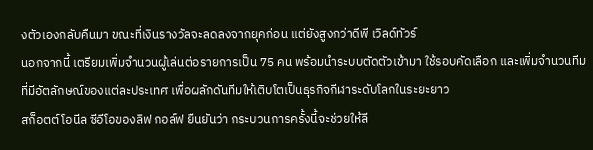งตัวเองกลับคืนมา ขณะที่เงินรางวัลจะลดลงจากยุคก่อน แต่ยังสูงกว่าดีพี เวิลด์ทัวร์
นอกจากนี้ เตรียมเพิ่มจำนวนผู้เล่นต่อรายการเป็น 75 คน พร้อมนำระบบตัดตัวเข้ามา ใช้รอบคัดเลือก และเพิ่มจำนวนทีมที่มีอัตลักษณ์ของแต่ละประเทศ เพื่อผลักดันทีมให้เติบโตเป็นธุรกิจกีฬาระดับโลกในระยะยาว
สก็อตต์ โอนีล ซีอีโอของลิฟ กอล์ฟ ยืนยันว่า กระบวนการครั้งนี้จะช่วยให้ลี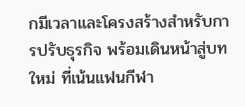กมีเวลาและโครงสร้างสำหรับการปรับธุรกิจ พร้อมเดินหน้าสู่บทใหม่ ที่เน้นแฟนกีฬา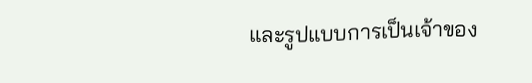และรูปแบบการเป็นเจ้าของ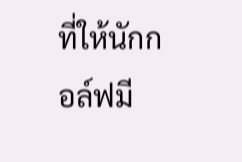ที่ให้นักกอล์ฟมี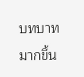บทบาทมากขึ้น